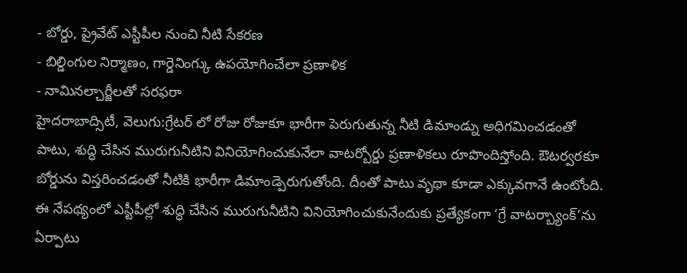- బోర్డు, ప్రైవేట్ ఎస్టీపీల నుంచి నీటి సేకరణ
- బిల్డింగుల నిర్మాణం, గార్డెనింగ్కు ఉపయోగించేలా ప్రణాళిక
- నామినల్చార్జీలతో సరఫరా
హైదరాబాద్సిటీ, వెలుగు:గ్రేటర్ లో రోజు రోజుకూ భారీగా పెరుగుతున్న నీటి డిమాండ్ను అధిగమించడంతో పాటు, శుద్ధి చేసిన మురుగునీటిని వినియోగించుకునేలా వాటర్బోర్డు ప్రణాళికలు రూపొందిస్తోంది. ఔటర్వరకూ బోర్డును విస్తరించడంతో నీటికి భారీగా డిమాండ్పెరుగుతోంది. దీంతో పాటు వృథా కూడా ఎక్కువగానే ఉంటోంది. ఈ నేపథ్యంలో ఎస్టీపీల్లో శుద్ధి చేసిన మురుగునీటిని వినియోగించుకునేందుకు ప్రత్యేకంగా ‘గ్రే వాటర్బ్యాంక్’ను ఏర్పాటు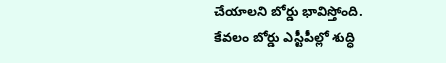చేయాలని బోర్డు భావిస్తోంది.
కేవలం బోర్డు ఎస్టీపీల్లో శుద్ధి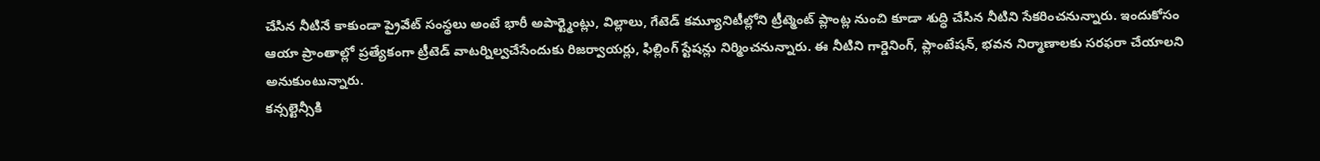చేసిన నీటినే కాకుండా ప్రైవేట్ సంస్థలు అంటే భారీ అపార్ట్మెంట్లు, విల్లాలు, గేటెడ్ కమ్యూనిటీల్లోని ట్రీట్మెంట్ ప్లాంట్ల నుంచి కూడా శుద్ధి చేసిన నీటిని సేకరించనున్నారు. ఇందుకోసం ఆయా ప్రాంతాల్లో ప్రత్యేకంగా ట్రీటెడ్ వాటర్నిల్వచేసేందుకు రిజర్వాయర్లు, ఫిల్లింగ్ స్టేషన్లు నిర్మించనున్నారు. ఈ నీటిని గార్డెనింగ్, ప్లాంటేషన్, భవన నిర్మాణాలకు సరఫరా చేయాలని అనుకుంటున్నారు.
కన్సల్టెన్సీకి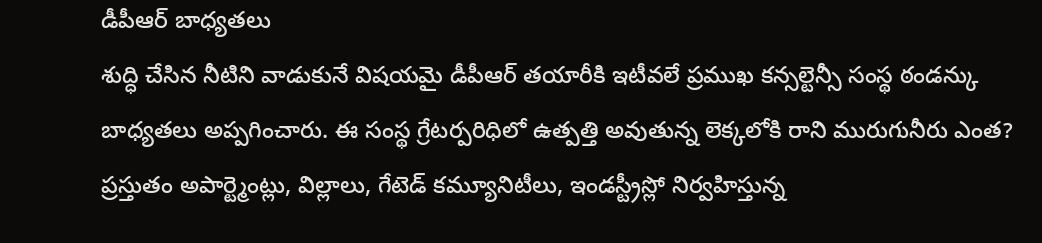డీపీఆర్ బాధ్యతలు
శుద్ధి చేసిన నీటిని వాడుకునే విషయమై డీపీఆర్ తయారీకి ఇటీవలే ప్రముఖ కన్సల్టెన్సీ సంస్థ ఠండన్కు బాధ్యతలు అప్పగించారు. ఈ సంస్థ గ్రేటర్పరిధిలో ఉత్పత్తి అవుతున్న లెక్కలోకి రాని మురుగునీరు ఎంత? ప్రస్తుతం అపార్ట్మెంట్లు, విల్లాలు, గేటెడ్ కమ్యూనిటీలు, ఇండస్ట్రీస్లో నిర్వహిస్తున్న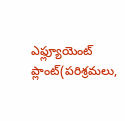ఎఫ్ల్యూయెంట్ ప్లాంట్(పరిశ్రమలు,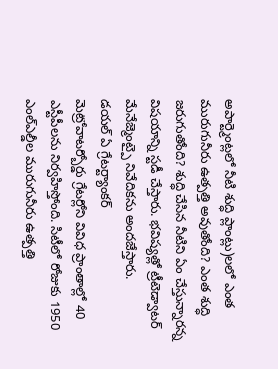అపార్ట్మెంట్లలో నీటి శుద్ధి ప్లాంట్లు)లలో ఎంత మురుగునీరు ఉత్పత్తి అవుతోంది? ఎంత శుద్ధి జరుగుతోంది? శుద్ధి చేసిన నీటిని ఏం చేస్తున్నారన్న విషయాన్ని స్టడీ చేస్తారు. భవిష్యత్లో ట్రీటెడ్వాటర్ మేనేజ్మెంట్పై నివేదికను అందజేస్తారు.
డయల్ ఏ గ్రేటర్ట్యాంకర్
మెట్రోవాటర్బోర్డు గ్రేటర్లోని వివిధ ప్రాంతాల్లో 40 ఎస్టీపీలను నిర్వహిస్తోంది. సిటీలో రోజుకు 1950 ఎంల్ఎల్డీల మురుగునీరు ఉత్పత్తి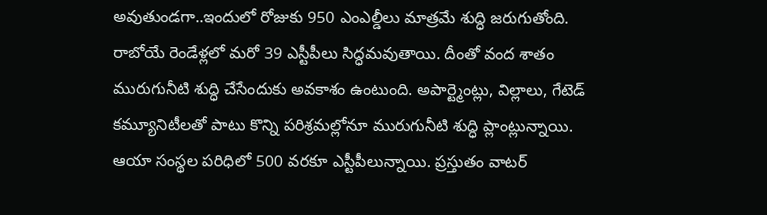అవుతుండగా..ఇందులో రోజుకు 950 ఎంఎల్డీలు మాత్రమే శుద్ధి జరుగుతోంది. రాబోయే రెండేళ్లలో మరో 39 ఎస్టీపీలు సిద్ధమవుతాయి. దీంతో వంద శాతం మురుగునీటి శుద్ధి చేసేందుకు అవకాశం ఉంటుంది. అపార్ట్మెంట్లు, విల్లాలు, గేటెడ్ కమ్యూనిటీలతో పాటు కొన్ని పరిశ్రమల్లోనూ మురుగునీటి శుద్ధి ప్లాంట్లున్నాయి. ఆయా సంస్థల పరిధిలో 500 వరకూ ఎస్టీపీలున్నాయి. ప్రస్తుతం వాటర్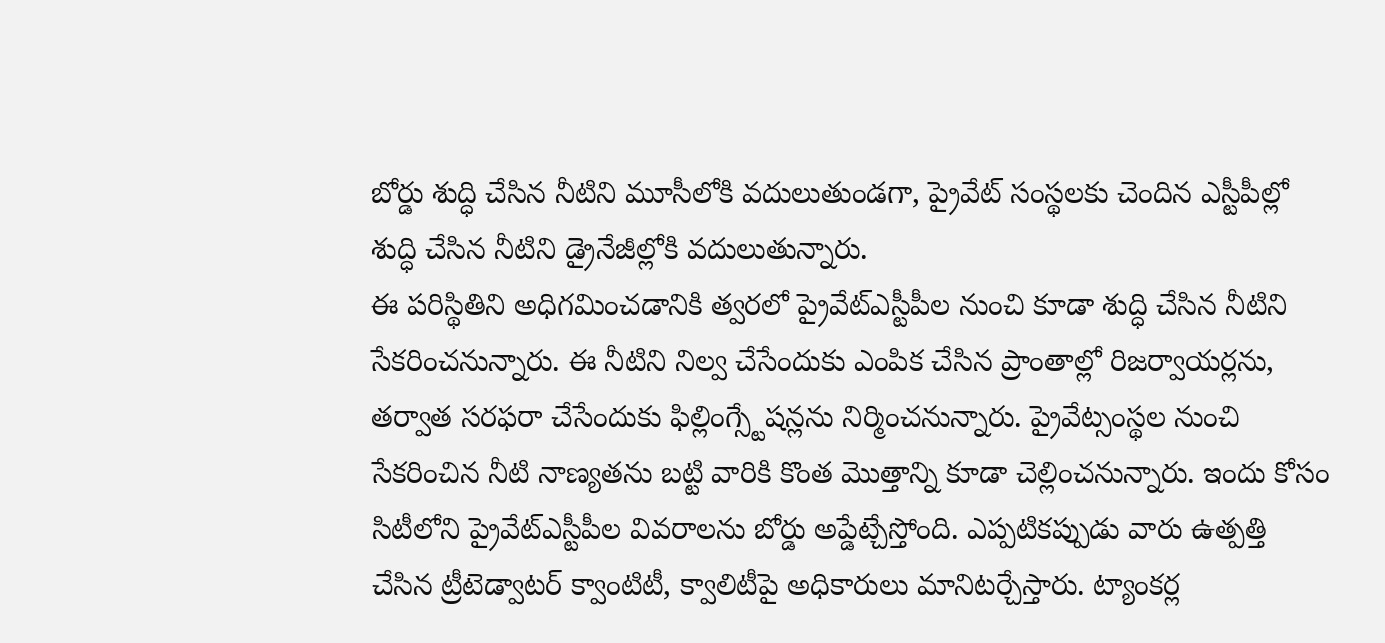బోర్డు శుద్ధి చేసిన నీటిని మూసీలోకి వదులుతుండగా, ప్రైవేట్ సంస్థలకు చెందిన ఎస్టీపీల్లో శుద్ధి చేసిన నీటిని డ్రైనేజీల్లోకి వదులుతున్నారు.
ఈ పరిస్థితిని అధిగమించడానికి త్వరలో ప్రైవేట్ఎస్టీపీల నుంచి కూడా శుద్ధి చేసిన నీటిని సేకరించనున్నారు. ఈ నీటిని నిల్వ చేసేందుకు ఎంపిక చేసిన ప్రాంతాల్లో రిజర్వాయర్లను, తర్వాత సరఫరా చేసేందుకు ఫిల్లింగ్స్టేషన్లను నిర్మించనున్నారు. ప్రైవేట్సంస్థల నుంచి సేకరించిన నీటి నాణ్యతను బట్టి వారికి కొంత మొత్తాన్ని కూడా చెల్లించనున్నారు. ఇందు కోసం సిటీలోని ప్రైవేట్ఎస్టీపీల వివరాలను బోర్డు అప్డేట్చేస్తోంది. ఎప్పటికప్పుడు వారు ఉత్పత్తి చేసిన ట్రీటెడ్వాటర్ క్వాంటిటీ, క్వాలిటీపై అధికారులు మానిటర్చేస్తారు. ట్యాంకర్ల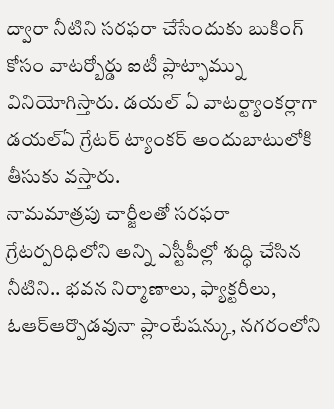ద్వారా నీటిని సరఫరా చేసేందుకు బుకింగ్ కోసం వాటర్బోర్డు ఐటీ ప్లాట్ఫామ్ను వినియోగిస్తారు. డయల్ ఏ వాటర్ట్యాంకర్లాగా డయల్ఏ గ్రేటర్ ట్యాంకర్ అందుబాటులోకి తీసుకు వస్తారు.
నామమాత్రపు చార్జీలతో సరఫరా
గ్రేటర్పరిధిలోని అన్ని ఎస్టీపీల్లో శుద్ధి చేసిన నీటిని.. భవన నిర్మాణాలు, ఫ్యాక్టరీలు, ఓఆర్ఆర్పొడవునా ప్లాంటేషన్కు, నగరంలోని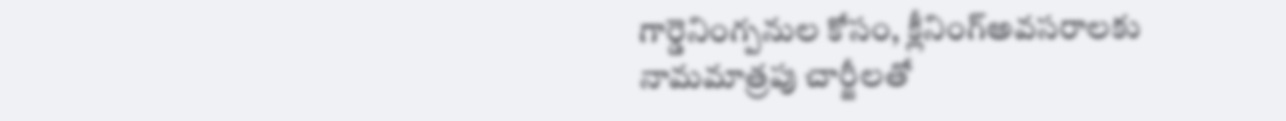గార్డెనింగ్పనుల కోసం, క్లీనింగ్అవసరాలకు నామమాత్రపు చార్జీలతో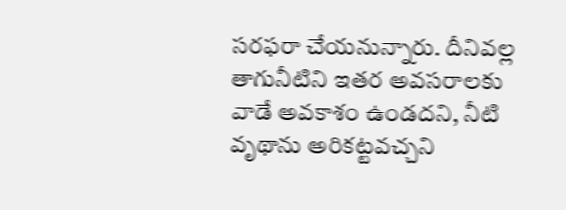సరఫరా చేయనున్నారు. దీనివల్ల తాగునీటిని ఇతర అవసరాలకు వాడే అవకాశం ఉండదని, నీటి వృథాను అరికట్టవచ్చని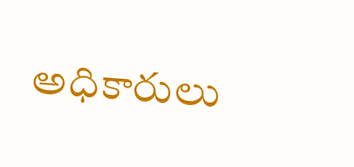అధికారులు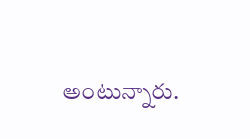అంటున్నారు.